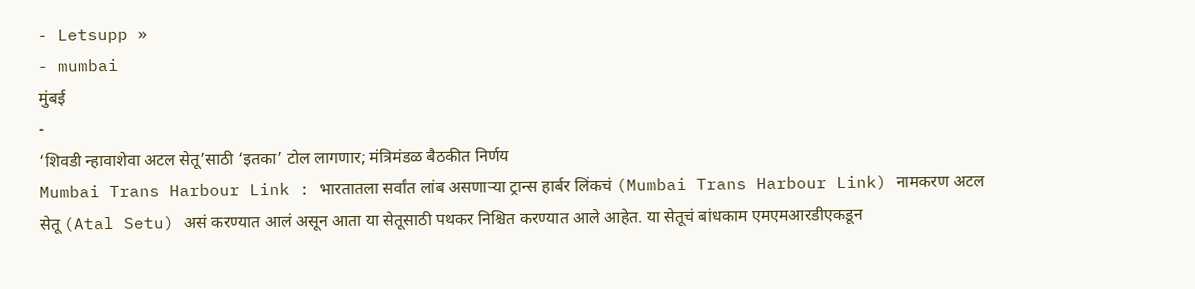- Letsupp »
- mumbai
मुंबई
-
‘शिवडी न्हावाशेवा अटल सेतू’साठी ‘इतका’ टोल लागणार; मंत्रिमंडळ बैठकीत निर्णय
Mumbai Trans Harbour Link : भारतातला सर्वांत लांब असणाऱ्या ट्रान्स हार्बर लिंकचं (Mumbai Trans Harbour Link) नामकरण अटल सेतू (Atal Setu) असं करण्यात आलं असून आता या सेतूसाठी पथकर निश्चित करण्यात आले आहेत. या सेतूचं बांधकाम एमएमआरडीएकडून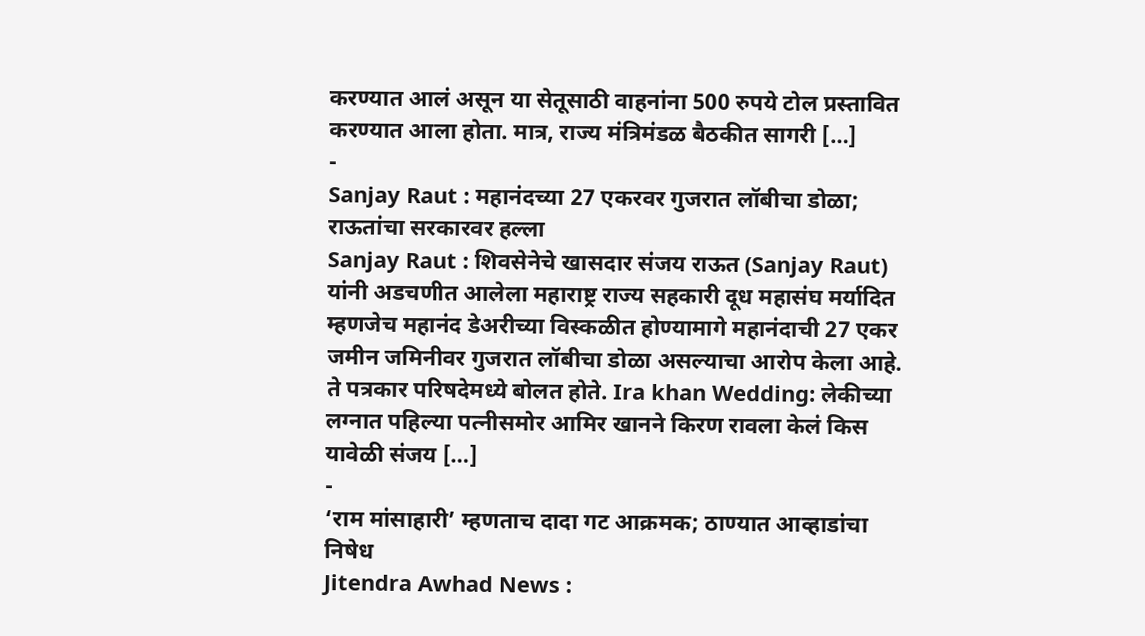करण्यात आलं असून या सेतूसाठी वाहनांना 500 रुपये टोल प्रस्तावित करण्यात आला होता. मात्र, राज्य मंत्रिमंडळ बैठकीत सागरी […]
-
Sanjay Raut : महानंदच्या 27 एकरवर गुजरात लॉबीचा डोळा; राऊतांचा सरकारवर हल्ला
Sanjay Raut : शिवसेनेचे खासदार संजय राऊत (Sanjay Raut) यांनी अडचणीत आलेला महाराष्ट्र राज्य सहकारी दूध महासंघ मर्यादित म्हणजेच महानंद डेअरीच्या विस्कळीत होण्यामागे महानंदाची 27 एकर जमीन जमिनीवर गुजरात लॉबीचा डोळा असल्याचा आरोप केला आहे. ते पत्रकार परिषदेमध्ये बोलत होते. Ira khan Wedding: लेकीच्या लग्नात पहिल्या पत्नीसमोर आमिर खानने किरण रावला केलं किस यावेळी संजय […]
-
‘राम मांसाहारी’ म्हणताच दादा गट आक्रमक; ठाण्यात आव्हाडांचा निषेध
Jitendra Awhad News :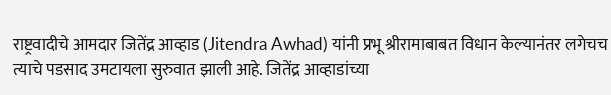राष्ट्रवादीचे आमदार जितेंद्र आव्हाड (Jitendra Awhad) यांनी प्रभू श्रीरामाबाबत विधान केल्यानंतर लगेचच त्याचे पडसाद उमटायला सुरुवात झाली आहे. जितेंद्र आव्हाडांच्या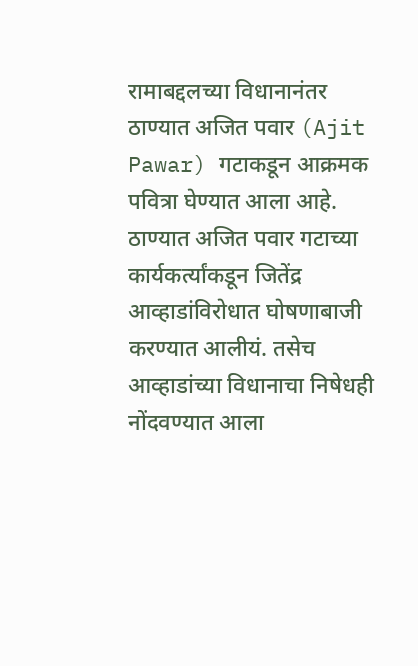रामाबद्दलच्या विधानानंतर ठाण्यात अजित पवार (Ajit Pawar) गटाकडून आक्रमक पवित्रा घेण्यात आला आहे. ठाण्यात अजित पवार गटाच्या कार्यकर्त्यांकडून जितेंद्र आव्हाडांविरोधात घोषणाबाजी करण्यात आलीयं. तसेच आव्हाडांच्या विधानाचा निषेधही नोंदवण्यात आला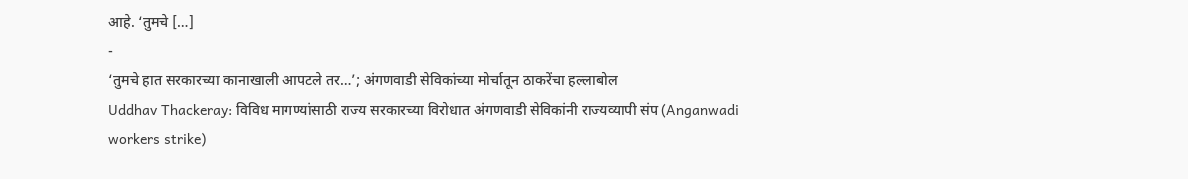आहे. ‘तुमचे […]
-
‘तुमचे हात सरकारच्या कानाखाली आपटले तर…’; अंगणवाडी सेविकांच्या मोर्चातून ठाकरेंचा हल्लाबोल
Uddhav Thackeray: विविध मागण्यांसाठी राज्य सरकारच्या विरोधात अंगणवाडी सेविकांनी राज्यव्यापी संप (Anganwadi workers strike)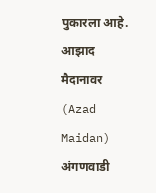पुकारला आहे. आझाद मैदानावर (Azad Maidan) अंगणवाडी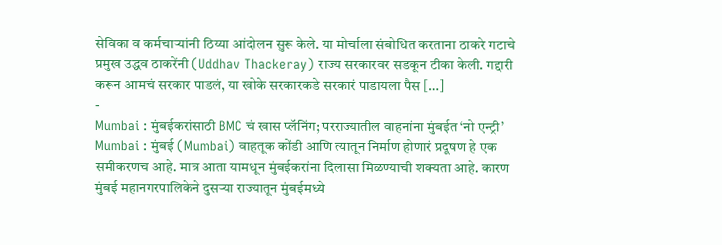सेविका व कर्मचाऱ्यांनी ठिय्या आंदोलन सुरू केले. या मोर्चाला संबोधित करताना ठाकरे गटाचे प्रमुख उद्धव ठाकरेंनी (Uddhav Thackeray) राज्य सरकारवर सडकून टीका केली. गद्दारी करून आमचं सरकार पाडलं, या खोके सरकारकडे सरकारं पाडायला पैस […]
-
Mumbai : मुंबईकरांसाठी BMC चं खास प्लॅनिंग; परराज्यातील वाहनांना मुंबईत ‘नो एन्ट्री’
Mumbai : मुंबई (Mumbai) वाहतूक कोंडी आणि त्यातून निर्माण होणारं प्रदूषण हे एक समीकरणच आहे. मात्र आता यामधून मुंबईकरांना दिलासा मिळण्याची शक्यता आहे. कारण मुंबई महानगरपालिकेने दुसऱ्या राज्यातून मुंबईमध्ये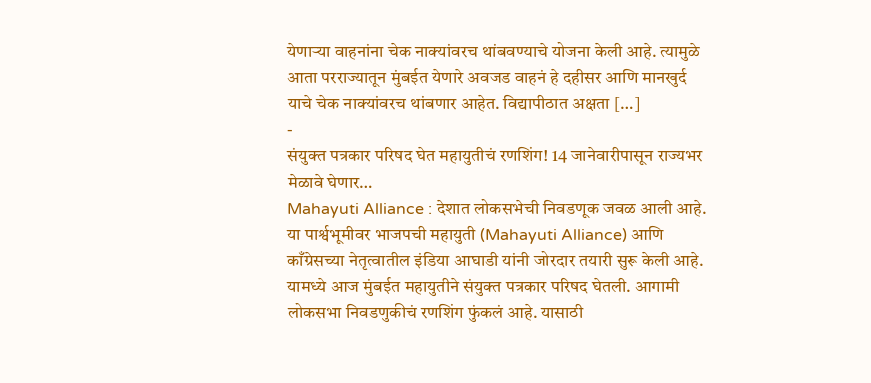येणाऱ्या वाहनांना चेक नाक्यांवरच थांबवण्याचे योजना केली आहे. त्यामुळे आता परराज्यातून मुंबईत येणारे अवजड वाहनं हे दहीसर आणि मानखुर्द याचे चेक नाक्यांवरच थांबणार आहेत. विद्यापीठात अक्षता […]
-
संयुक्त पत्रकार परिषद घेत महायुतीचं रणशिंग! 14 जानेवारीपासून राज्यभर मेळावे घेणार…
Mahayuti Alliance : देशात लोकसभेची निवडणूक जवळ आली आहे. या पार्श्वभूमीवर भाजपची महायुती (Mahayuti Alliance) आणि काँग्रेसच्या नेतृत्वातील इंडिया आघाडी यांनी जोरदार तयारी सुरू केली आहे. यामध्ये आज मुंबईत महायुतीने संयुक्त पत्रकार परिषद घेतली. आगामी लोकसभा निवडणुकीचं रणशिंग फुंकलं आहे. यासाठी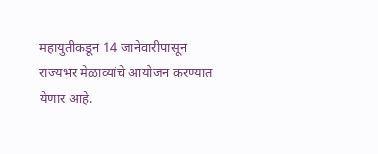महायुतीकडून 14 जानेवारीपासून राज्यभर मेळाव्यांचे आयोजन करण्यात येणार आहे.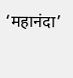‘महानंदा’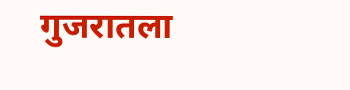गुजरातला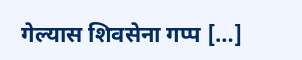गेल्यास शिवसेना गप्प […]